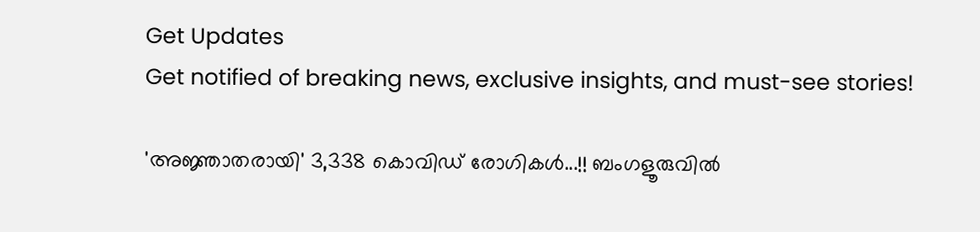Get Updates
Get notified of breaking news, exclusive insights, and must-see stories!

'അജ്ഞാതരായി' 3,338 കൊവിഡ് രോഗികള്‍...!! ബംഗളൂരുവില്‍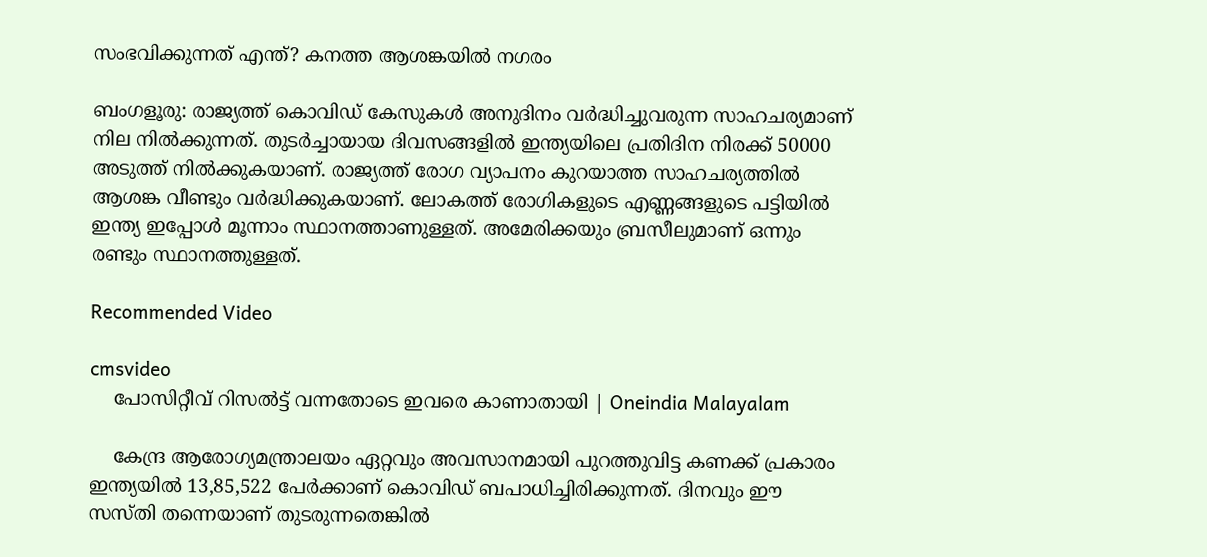സംഭവിക്കുന്നത് എന്ത്? കനത്ത ആശങ്കയില്‍ നഗരം

ബംഗളൂരു: രാജ്യത്ത് കൊവിഡ് കേസുകള്‍ അനുദിനം വര്‍ദ്ധിച്ചുവരുന്ന സാഹചര്യമാണ് നില നില്‍ക്കുന്നത്. തുടര്‍ച്ചായായ ദിവസങ്ങളില്‍ ഇന്ത്യയിലെ പ്രതിദിന നിരക്ക് 50000 അടുത്ത് നില്‍ക്കുകയാണ്. രാജ്യത്ത് രോഗ വ്യാപനം കുറയാത്ത സാഹചര്യത്തില്‍ ആശങ്ക വീണ്ടും വര്‍ദ്ധിക്കുകയാണ്. ലോകത്ത് രോഗികളുടെ എണ്ണങ്ങളുടെ പട്ടിയില്‍ ഇന്ത്യ ഇപ്പോള്‍ മൂന്നാം സ്ഥാനത്താണുള്ളത്. അമേരിക്കയും ബ്രസീലുമാണ് ഒന്നും രണ്ടും സ്ഥാനത്തുള്ളത്.

Recommended Video

cmsvideo
    പോസിറ്റീവ് റിസല്‍ട്ട് വന്നതോടെ ഇവരെ കാണാതായി | Oneindia Malayalam

    കേന്ദ്ര ആരോഗ്യമന്ത്രാലയം ഏറ്റവും അവസാനമായി പുറത്തുവിട്ട കണക്ക് പ്രകാരം ഇന്ത്യയില്‍ 13,85,522 പേര്‍ക്കാണ് കൊവിഡ് ബപാധിച്ചിരിക്കുന്നത്. ദിനവും ഈ സസ്തി തന്നെയാണ് തുടരുന്നതെങ്കില്‍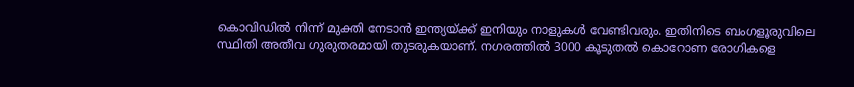കൊവിഡില്‍ നിന്ന് മുക്തി നേടാന്‍ ഇന്ത്യയ്ക്ക് ഇനിയും നാളുകള്‍ വേണ്ടിവരും. ഇതിനിടെ ബംഗളൂരുവിലെ സ്ഥിതി അതീവ ഗുരുതരമായി തുടരുകയാണ്. നഗരത്തില്‍ 3000 കൂടുതല്‍ കൊറോണ രോഗികളെ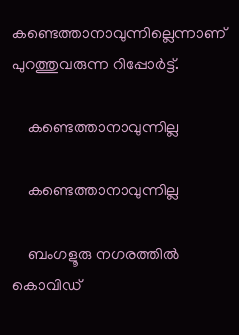കണ്ടെത്താനാവുന്നില്ലെന്നാണ് പുറത്തുവരുന്ന റിപ്പോര്‍ട്ട്.

    കണ്ടെത്താനാവുന്നില്ല

    കണ്ടെത്താനാവുന്നില്ല

    ബംഗളൂരു നഗരത്തില്‍ കൊവിഡ്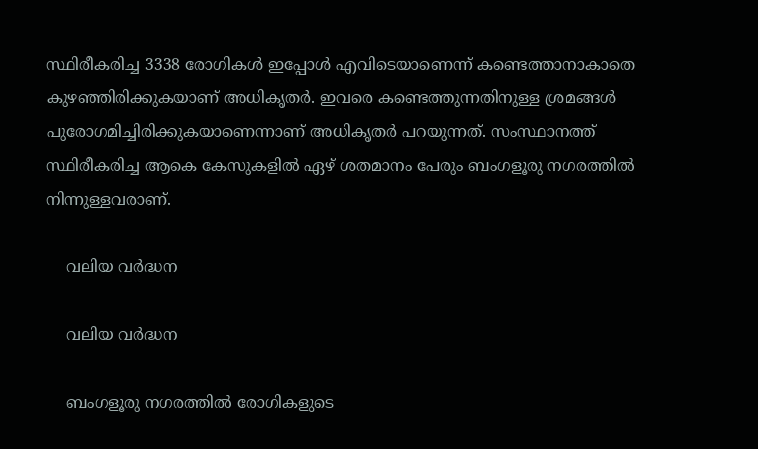സ്ഥിരീകരിച്ച 3338 രോഗികള്‍ ഇപ്പോള്‍ എവിടെയാണെന്ന് കണ്ടെത്താനാകാതെ കുഴഞ്ഞിരിക്കുകയാണ് അധികൃതര്‍. ഇവരെ കണ്ടെത്തുന്നതിനുള്ള ശ്രമങ്ങള്‍ പുരോഗമിച്ചിരിക്കുകയാണെന്നാണ് അധികൃതര്‍ പറയുന്നത്. സംസ്ഥാനത്ത് സ്ഥിരീകരിച്ച ആകെ കേസുകളില്‍ ഏഴ് ശതമാനം പേരും ബംഗളൂരു നഗരത്തില്‍ നിന്നുള്ളവരാണ്.

    വലിയ വര്‍ദ്ധന

    വലിയ വര്‍ദ്ധന

    ബംഗളൂരു നഗരത്തില്‍ രോഗികളുടെ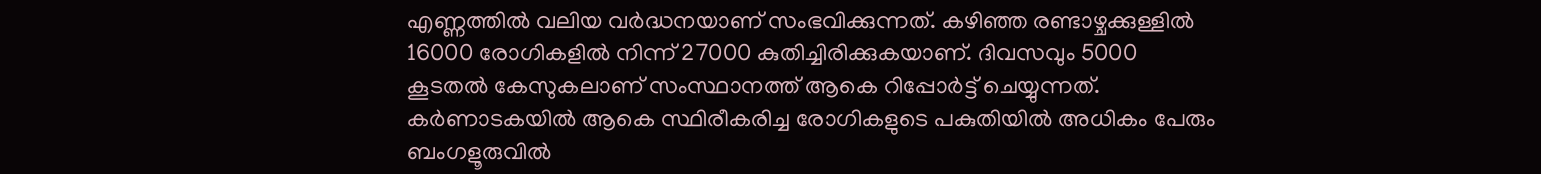എണ്ണത്തില്‍ വലിയ വര്‍ദ്ധനയാണ് സംഭവിക്കുന്നത്. കഴിഞ്ഞ രണ്ടാഴ്ചക്കുള്ളില്‍ 16000 രോഗികളില്‍ നിന്ന് 27000 കുതിച്ചിരിക്കുകയാണ്. ദിവസവും 5000 കൂടതല്‍ കേസുകലാണ് സംസ്ഥാനത്ത് ആകെ റിപ്പോര്‍ട്ട് ചെയ്യുന്നത്. കര്‍ണാടകയില്‍ ആകെ സ്ഥിരീകരിച്ച രോഗികളുടെ പകുതിയില്‍ അധികം പേരും ബംഗളൂരുവില്‍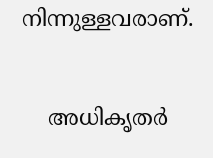നിന്നുള്ളവരാണ്.

    അധികൃതര്‍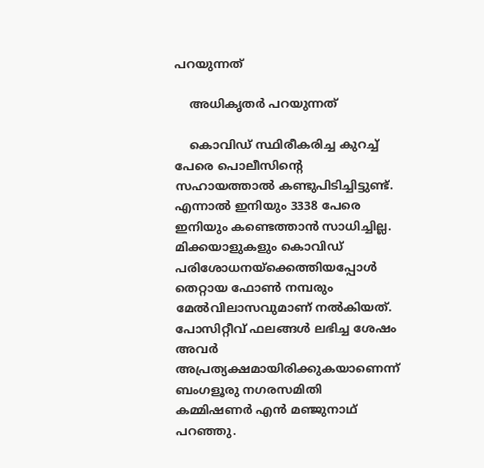പറയുന്നത്

    അധികൃതര്‍ പറയുന്നത്

    കൊവിഡ് സ്ഥിരീകരിച്ച കുറച്ച് പേരെ പൊലീസിന്റെ സഹായത്താല്‍ കണ്ടുപിടിച്ചിട്ടുണ്ട്. എന്നാല്‍ ഇനിയും 3338 പേരെ ഇനിയും കണ്ടെത്താന്‍ സാധിച്ചില്ല. മിക്കയാളുകളും കൊവിഡ് പരിശോധനയ്‌ക്കെത്തിയപ്പോള്‍ തെറ്റായ ഫോണ്‍ നമ്പരും മേല്‍വിലാസവുമാണ് നല്‍കിയത്. പോസിറ്റീവ് ഫലങ്ങള്‍ ലഭിച്ച ശേഷം അവര്‍ അപ്രത്യക്ഷമായിരിക്കുകയാണെന്ന് ബംഗളൂരു നഗരസമിതി കമ്മിഷണര്‍ എന്‍ മഞ്ജുനാഥ് പറഞ്ഞു.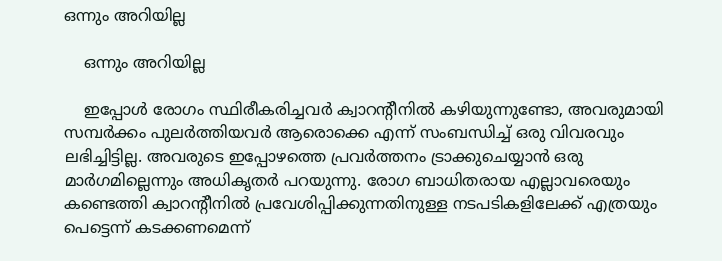ഒന്നും അറിയില്ല

    ഒന്നും അറിയില്ല

    ഇപ്പോള്‍ രോഗം സ്ഥിരീകരിച്ചവര്‍ ക്വാറന്റീനില്‍ കഴിയുന്നുണ്ടോ, അവരുമായി സമ്പര്‍ക്കം പുലര്‍ത്തിയവര്‍ ആരൊക്കെ എന്ന് സംബന്ധിച്ച് ഒരു വിവരവും ലഭിച്ചിട്ടില്ല. അവരുടെ ഇപ്പോഴത്തെ പ്രവര്‍ത്തനം ട്രാക്കുചെയ്യാന്‍ ഒരു മാര്‍ഗമില്ലെന്നും അധികൃതര്‍ പറയുന്നു. രോഗ ബാധിതരായ എല്ലാവരെയും കണ്ടെത്തി ക്വാറന്റീനില്‍ പ്രവേശിപ്പിക്കുന്നതിനുള്ള നടപടികളിലേക്ക് എത്രയും പെട്ടെന്ന് കടക്കണമെന്ന്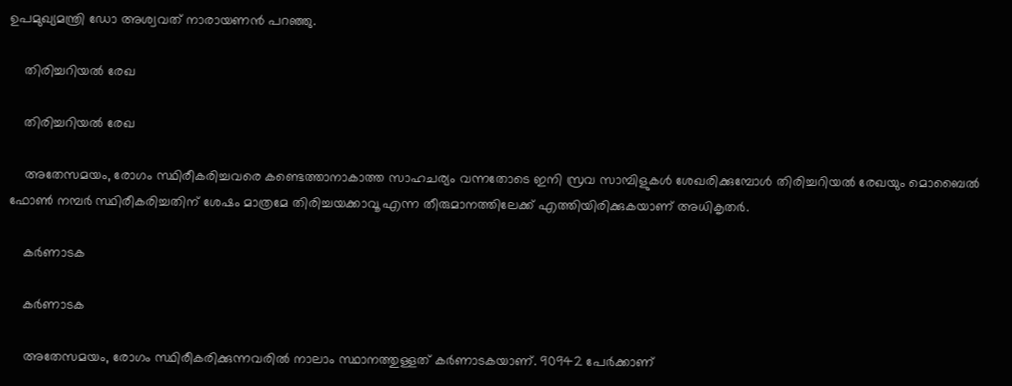ഉപമുഖ്യമന്ത്രി ഡോ അശ്വവത് നാരായണന്‍ പറഞ്ഞു.

    തിരിച്ചറിയല്‍ രേഖ

    തിരിച്ചറിയല്‍ രേഖ

    അതേസമയം, രോഗം സ്ഥിരീകരിച്ചവരെ കണ്ടെത്താനാകാത്ത സാഹചര്യം വന്നതോടെ ഇനി സ്രവ സാമ്പിളുകള്‍ ശേഖരിക്കുമ്പോള്‍ തിരിച്ചറിയല്‍ രേഖയും മൊബൈല്‍ ഫോണ്‍ നമ്പര്‍ സ്ഥിരീകരിച്ചതിന് ശേഷം മാത്രമേ തിരിച്ചയക്കാവൂ എന്ന തീരുമാനത്തിലേക്ക് എത്തിയിരിക്കുകയാണ് അധികൃതര്‍.

    കര്‍ണാടക

    കര്‍ണാടക

    അതേസമയം, രോഗം സ്ഥിരീകരിക്കുന്നവരില്‍ നാലാം സ്ഥാനത്തുള്ളത് കര്‍ണാടകയാണ്. 90942 പേര്‍ക്കാണ്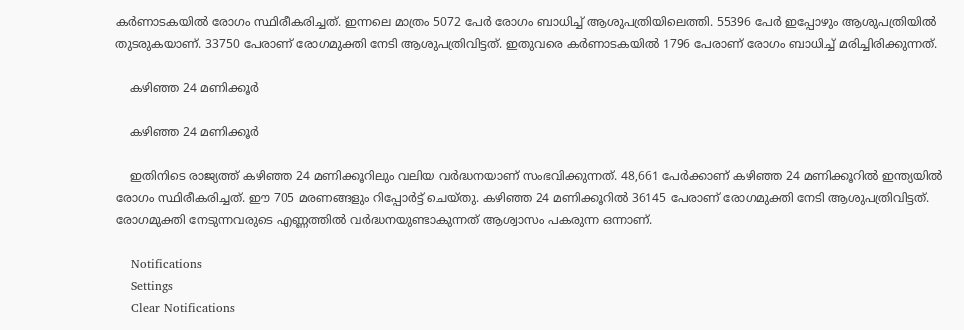കര്‍ണാടകയില്‍ രോഗം സ്ഥിരീകരിച്ചത്. ഇന്നലെ മാത്രം 5072 പേര്‍ രോഗം ബാധിച്ച് ആശുപത്രിയിലെത്തി. 55396 പേര്‍ ഇപ്പോഴും ആശുപത്രിയില്‍ തുടരുകയാണ്. 33750 പേരാണ് രോഗമുക്തി നേടി ആശുപത്രിവിട്ടത്. ഇതുവരെ കര്‍ണാടകയില്‍ 1796 പേരാണ് രോഗം ബാധിച്ച് മരിച്ചിരിക്കുന്നത്.

    കഴിഞ്ഞ 24 മണിക്കൂര്‍

    കഴിഞ്ഞ 24 മണിക്കൂര്‍

    ഇതിനിടെ രാജ്യത്ത് കഴിഞ്ഞ 24 മണിക്കൂറിലും വലിയ വര്‍ദ്ധനയാണ് സംഭവിക്കുന്നത്. 48,661 പേര്‍ക്കാണ് കഴിഞ്ഞ 24 മണിക്കൂറില്‍ ഇന്ത്യയില്‍ രോഗം സ്ഥിരീകരിച്ചത്. ഈ 705 മരണങ്ങളും റിപ്പോര്‍ട്ട് ചെയ്തു. കഴിഞ്ഞ 24 മണിക്കൂറില്‍ 36145 പേരാണ് രോഗമുക്തി നേടി ആശുപത്രിവിട്ടത്. രോഗമുക്തി നേടുന്നവരുടെ എണ്ണത്തില്‍ വര്‍ദ്ധനയുണ്ടാകുന്നത് ആശ്വാസം പകരുന്ന ഒന്നാണ്.

    Notifications
    Settings
    Clear Notifications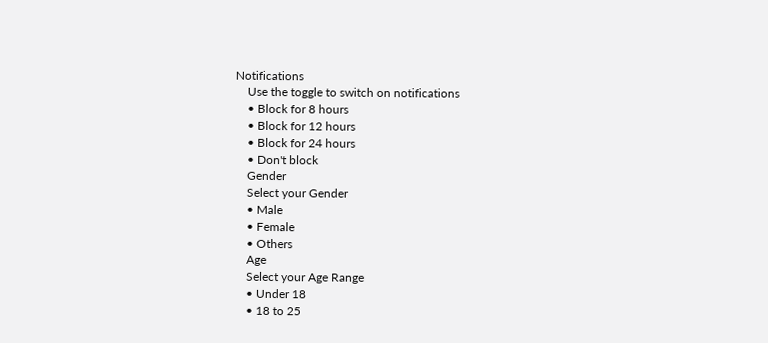Notifications
    Use the toggle to switch on notifications
    • Block for 8 hours
    • Block for 12 hours
    • Block for 24 hours
    • Don't block
    Gender
    Select your Gender
    • Male
    • Female
    • Others
    Age
    Select your Age Range
    • Under 18
    • 18 to 25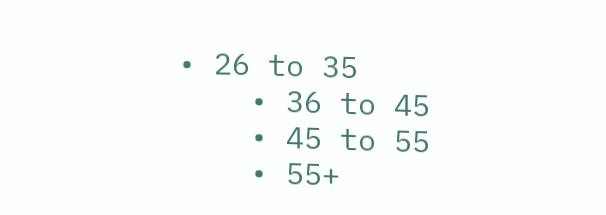• 26 to 35
    • 36 to 45
    • 45 to 55
    • 55+